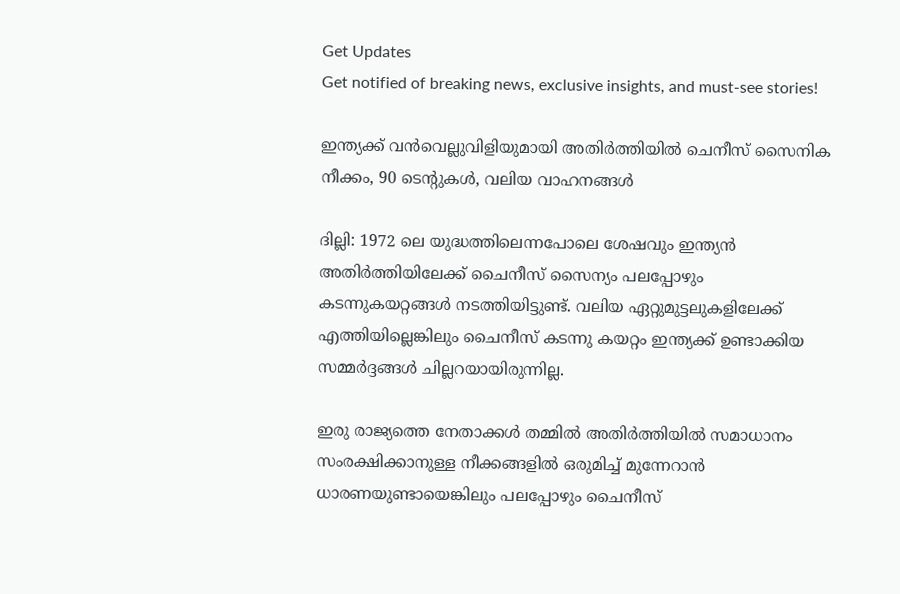Get Updates
Get notified of breaking news, exclusive insights, and must-see stories!

ഇന്ത്യക്ക് വന്‍വെല്ലുവിളിയുമായി അതിര്‍ത്തിയില്‍ ചെനീസ് സൈനിക നീക്കം, 90 ടെന്റുകള്‍, വലിയ വാഹനങ്ങള്‍

ദില്ലി: 1972 ലെ യുദ്ധത്തിലെന്നപോലെ ശേഷവും ഇന്ത്യന്‍ അതിര്‍ത്തിയിലേക്ക് ചൈനീസ് സൈന്യം പലപ്പോഴും കടന്നുകയറ്റങ്ങള്‍ നടത്തിയിട്ടുണ്ട്. വലിയ ഏറ്റുമുട്ടലുകളിലേക്ക് എത്തിയില്ലെങ്കിലും ചൈനീസ് കടന്നു കയറ്റം ഇന്ത്യക്ക് ഉണ്ടാക്കിയ സമ്മര്‍ദ്ദങ്ങള്‍ ചില്ലറയായിരുന്നില്ല.

ഇരു രാജ്യത്തെ നേതാക്കള്‍ തമ്മില്‍ അതിര്‍ത്തിയില്‍ സമാധാനം സംരക്ഷിക്കാനുള്ള നീക്കങ്ങളില്‍ ഒരുമിച്ച് മുന്നേറാന്‍ ധാരണയുണ്ടായെങ്കിലും പലപ്പോഴും ചൈനീസ്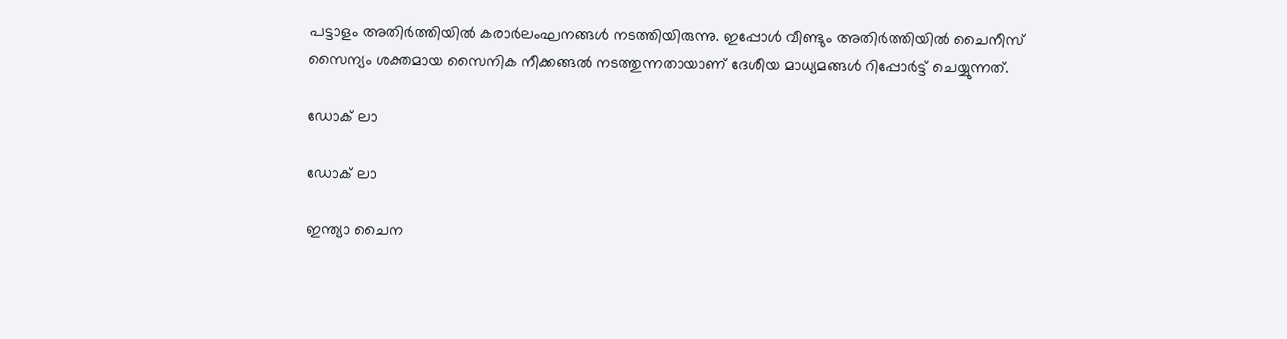പട്ടാളം അതിര്‍ത്തിയില്‍ കരാര്‍ലംഘനങ്ങള്‍ നടത്തിയിരുന്നു. ഇപ്പോള്‍ വീണ്ടും അതിര്‍ത്തിയില്‍ ചൈനീസ് സൈന്യം ശക്തമായ സൈനിക നീക്കങ്ങല്‍ നടത്തുന്നതായാണ് ദേശീയ മാധ്യമങ്ങള്‍ റിപ്പോര്‍ട്ട് ചെയ്യുന്നത്.

ഡോക് ലാ

ഡോക് ലാ

ഇന്ത്യാ ചൈന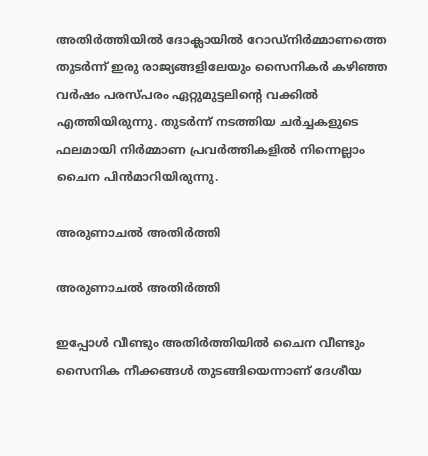അതിര്‍ത്തിയില്‍ ദോക്ലായില്‍ റോഡ്‌നിര്‍മ്മാണത്തെ തുടര്‍ന്ന് ഇരു രാജ്യങ്ങളിലേയും സൈനികര്‍ കഴിഞ്ഞ വര്‍ഷം പരസ്പരം ഏറ്റുമുട്ടലിന്റെ വക്കില്‍ എത്തിയിരുന്നു. തുടര്‍ന്ന് നടത്തിയ ചര്‍ച്ചകളുടെ ഫലമായി നിര്‍മ്മാണ പ്രവര്‍ത്തികളില്‍ നിന്നെല്ലാം ചൈന പിന്‍മാറിയിരുന്നു.

അരുണാചല്‍ അതിര്‍ത്തി

അരുണാചല്‍ അതിര്‍ത്തി

ഇപ്പോള്‍ വീണ്ടും അതിര്‍ത്തിയില്‍ ചൈന വീണ്ടും സൈനിക നീക്കങ്ങള്‍ തുടങ്ങിയെന്നാണ് ദേശീയ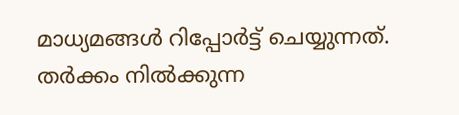മാധ്യമങ്ങള്‍ റിപ്പോര്‍ട്ട് ചെയ്യുന്നത്. തര്‍ക്കം നില്‍ക്കുന്ന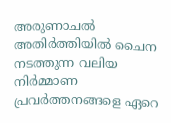അരുണാചല്‍ അതിര്‍ത്തിയില്‍ ചൈന നടത്തുന്ന വലിയ നിര്‍മ്മാണ പ്രവര്‍ത്തനങ്ങളെ ഏറെ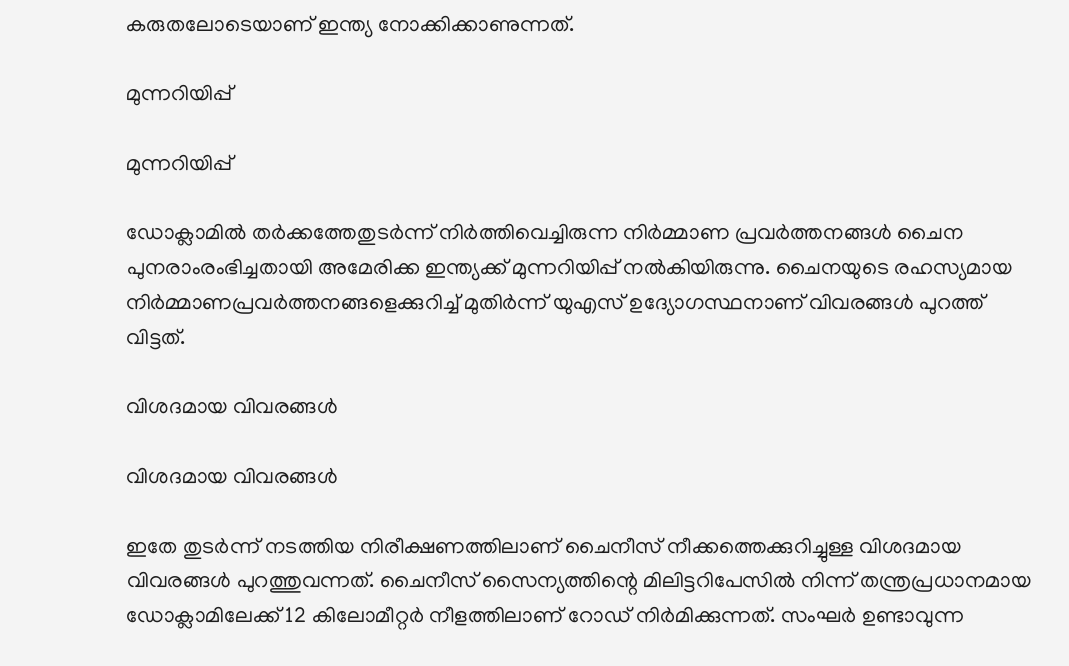കരുതലോടെയാണ് ഇന്ത്യ നോക്കിക്കാണുന്നത്.

മുന്നറിയിപ്പ്

മുന്നറിയിപ്പ്

ഡോക്ലാമില്‍ തര്‍ക്കത്തേതുടര്‍ന്ന് നിര്‍ത്തിവെച്ചിരുന്ന നിര്‍മ്മാണ പ്രവര്‍ത്തനങ്ങള്‍ ചൈന പുനരാംരംഭിച്ചതായി അമേരിക്ക ഇന്ത്യക്ക് മുന്നറിയിപ്പ് നല്‍കിയിരുന്നു. ചൈനയുടെ രഹസ്യമായ നിര്‍മ്മാണപ്രവര്‍ത്തനങ്ങളെക്കുറിച്ച് മുതിര്‍ന്ന് യുഎസ് ഉദ്യോഗസ്ഥനാണ് വിവരങ്ങള്‍ പുറത്ത് വിട്ടത്.

വിശദമായ വിവരങ്ങള്‍

വിശദമായ വിവരങ്ങള്‍

ഇതേ തുടര്‍ന്ന് നടത്തിയ നിരീക്ഷണത്തിലാണ് ചൈനീസ് നീക്കത്തെക്കുറിച്ചുള്ള വിശദമായ വിവരങ്ങള്‍ പുറത്തുവന്നത്. ചൈനീസ് സൈന്യത്തിന്റെ മിലിട്ടറിപേസില്‍ നിന്ന് തന്ത്രപ്രധാനമായ ഡോക്ലാമിലേക്ക് 12 കിലോമീറ്റര്‍ നീളത്തിലാണ് റോഡ് നിര്‍മിക്കുന്നത്. സംഘര്‍ ഉണ്ടാവുന്ന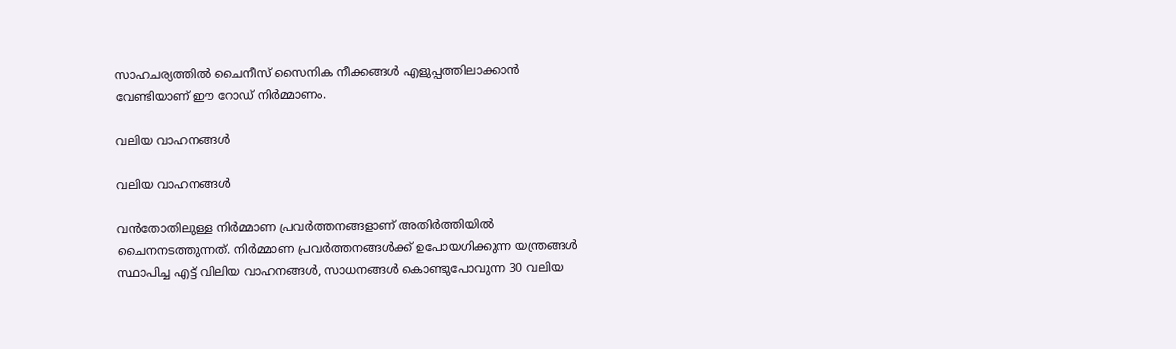സാഹചര്യത്തില്‍ ചൈനീസ് സൈനിക നീക്കങ്ങള്‍ എളുപ്പത്തിലാക്കാന്‍ വേണ്ടിയാണ് ഈ റോഡ് നിര്‍മ്മാണം.

വലിയ വാഹനങ്ങള്‍

വലിയ വാഹനങ്ങള്‍

വന്‍തോതിലുള്ള നിര്‍മ്മാണ പ്രവര്‍ത്തനങ്ങളാണ് അതിര്‍ത്തിയില്‍ ചൈനനടത്തുന്നത്. നിര്‍മ്മാണ പ്രവര്‍ത്തനങ്ങള്‍ക്ക് ഉപോയഗിക്കുന്ന യന്ത്രങ്ങള്‍ സ്ഥാപിച്ച എട്ട് വിലിയ വാഹനങ്ങള്‍, സാധനങ്ങള്‍ കൊണ്ടുപോവുന്ന 30 വലിയ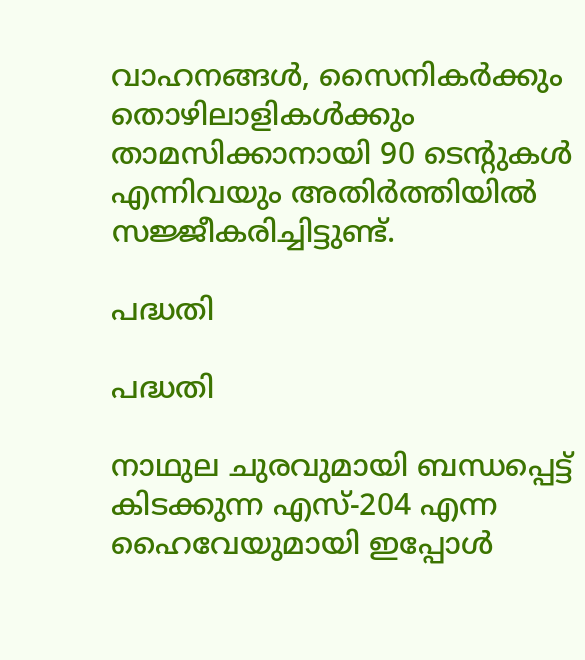വാഹനങ്ങള്‍, സൈനികര്‍ക്കും തൊഴിലാളികള്‍ക്കും താമസിക്കാനായി 90 ടെന്റുകള്‍ എന്നിവയും അതിര്‍ത്തിയില്‍ സജ്ജീകരിച്ചിട്ടുണ്ട്.

പദ്ധതി

പദ്ധതി

നാഥുല ചുരവുമായി ബന്ധപ്പെട്ട് കിടക്കുന്ന എസ്-204 എന്ന ഹൈവേയുമായി ഇപ്പോള്‍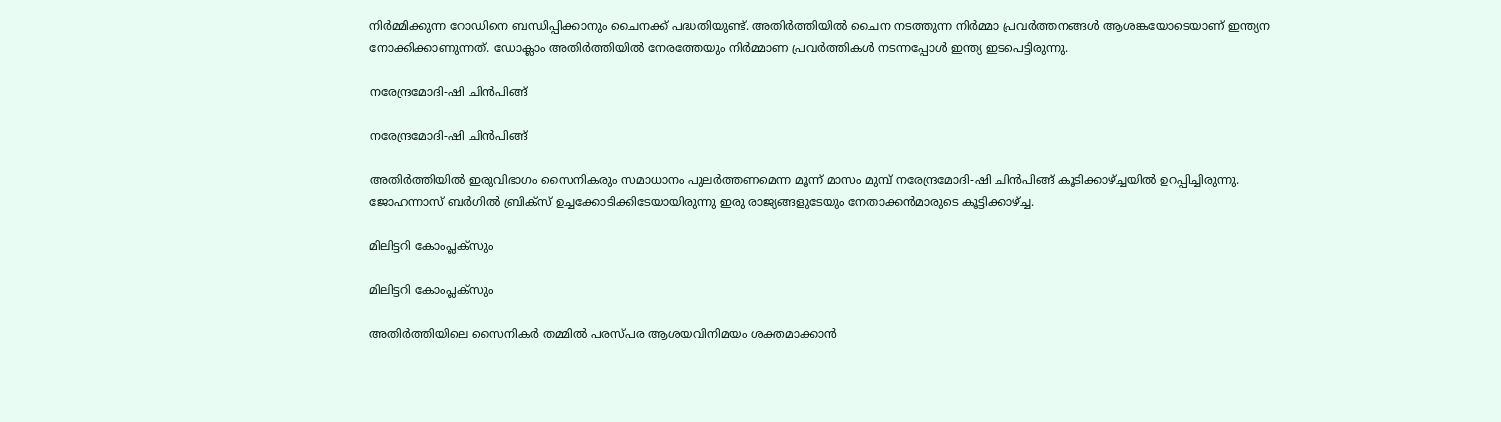നിര്‍മ്മിക്കുന്ന റോഡിനെ ബന്ധിപ്പിക്കാനും ചൈനക്ക് പദ്ധതിയുണ്ട്. അതിര്‍ത്തിയില്‍ ചൈന നടത്തുന്ന നിര്‍മ്മാ പ്രവര്‍ത്തനങ്ങള്‍ ആശങ്കയോടെയാണ് ഇന്ത്യന നോക്കിക്കാണുന്നത്. ഡോക്ലാം അതിര്‍ത്തിയില്‍ നേരത്തേയും നിര്‍മ്മാണ പ്രവര്‍ത്തികള്‍ നടന്നപ്പോള്‍ ഇന്ത്യ ഇടപെട്ടിരുന്നു.

നരേന്ദ്രമോദി-ഷി ചിന്‍പിങ്ങ്

നരേന്ദ്രമോദി-ഷി ചിന്‍പിങ്ങ്

അതിര്‍ത്തിയില്‍ ഇരുവിഭാഗം സൈനികരും സമാധാനം പുലര്‍ത്തണമെന്ന മൂന്ന് മാസം മുമ്പ് നരേന്ദ്രമോദി-ഷി ചിന്‍പിങ്ങ് കൂടിക്കാഴ്ച്ചയില്‍ ഉറപ്പിച്ചിരുന്നു. ജോഹന്നാസ് ബര്‍ഗില്‍ ബ്രിക്‌സ് ഉച്ചക്കോടിക്കിടേയായിരുന്നു ഇരു രാജ്യങ്ങളുടേയും നേതാക്കന്‍മാരുടെ കൂട്ടിക്കാഴ്ച്ച.

മിലിട്ടറി കോംപ്ലക്‌സും

മിലിട്ടറി കോംപ്ലക്‌സും

അതിര്‍ത്തിയിലെ സൈനികര്‍ തമ്മില്‍ പരസ്പര ആശയവിനിമയം ശക്തമാക്കാന്‍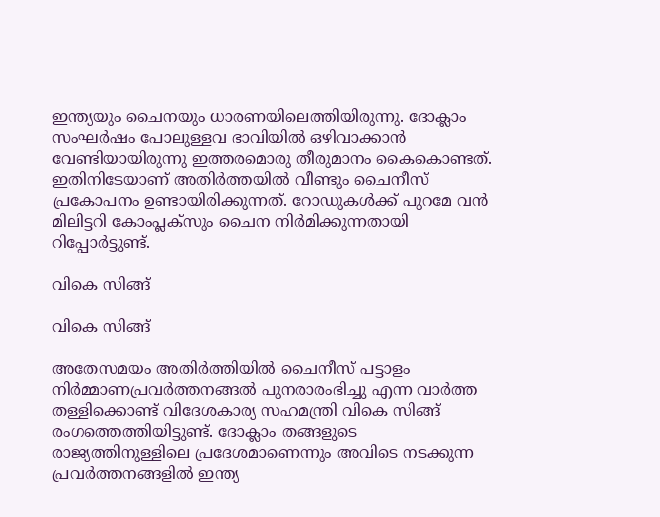ഇന്ത്യയും ചൈനയും ധാരണയിലെത്തിയിരുന്നു. ദോക്ലാം സംഘര്‍ഷം പോലുള്ളവ ഭാവിയില്‍ ഒഴിവാക്കാന്‍ വേണ്ടിയായിരുന്നു ഇത്തരമൊരു തീരുമാനം കൈകൊണ്ടത്. ഇതിനിടേയാണ് അതിര്‍ത്തയില്‍ വീണ്ടും ചൈനീസ് പ്രകോപനം ഉണ്ടായിരിക്കുന്നത്. റോഡുകള്‍ക്ക് പുറമേ വന്‍ മിലിട്ടറി കോംപ്ലക്‌സും ചൈന നിര്‍മിക്കുന്നതായി റിപ്പോര്‍ട്ടുണ്ട്.

വികെ സിങ്ങ്

വികെ സിങ്ങ്

അതേസമയം അതിര്‍ത്തിയില്‍ ചൈനീസ് പട്ടാളം നിര്‍മ്മാണപ്രവര്‍ത്തനങ്ങല്‍ പുനരാരംഭിച്ചു എന്ന വാര്‍ത്ത തള്ളിക്കൊണ്ട് വിദേശകാര്യ സഹമന്ത്രി വികെ സിങ്ങ് രംഗത്തെത്തിയിട്ടുണ്ട്. ദോക്ലാം തങ്ങളുടെ രാജ്യത്തിനുള്ളിലെ പ്രദേശമാണെന്നും അവിടെ നടക്കുന്ന പ്രവര്‍ത്തനങ്ങളില്‍ ഇന്ത്യ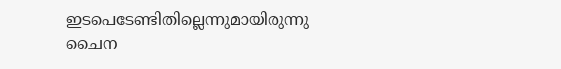ഇടപെടേണ്ടിതില്ലെന്നുമായിരുന്നു ചൈന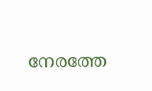നേരത്തേ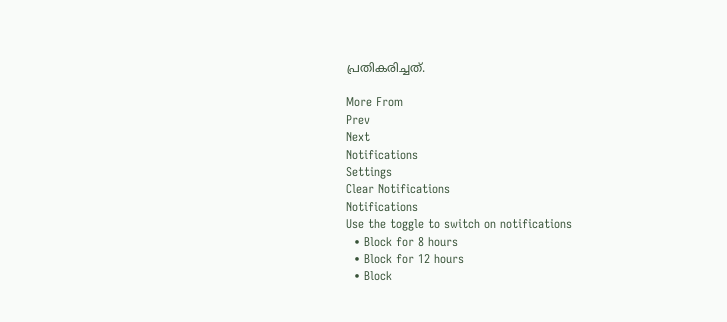പ്രതികരിച്ചത്.

More From
Prev
Next
Notifications
Settings
Clear Notifications
Notifications
Use the toggle to switch on notifications
  • Block for 8 hours
  • Block for 12 hours
  • Block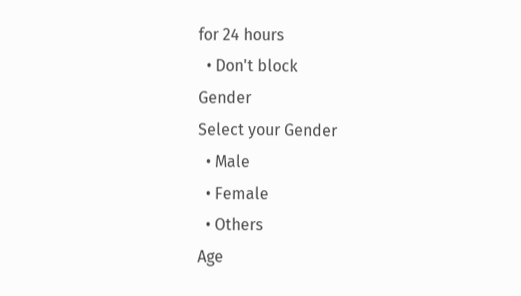for 24 hours
  • Don't block
Gender
Select your Gender
  • Male
  • Female
  • Others
Age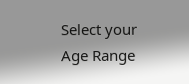Select your Age Range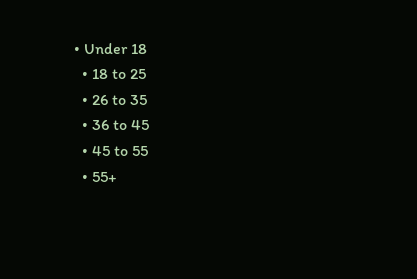• Under 18
  • 18 to 25
  • 26 to 35
  • 36 to 45
  • 45 to 55
  • 55+